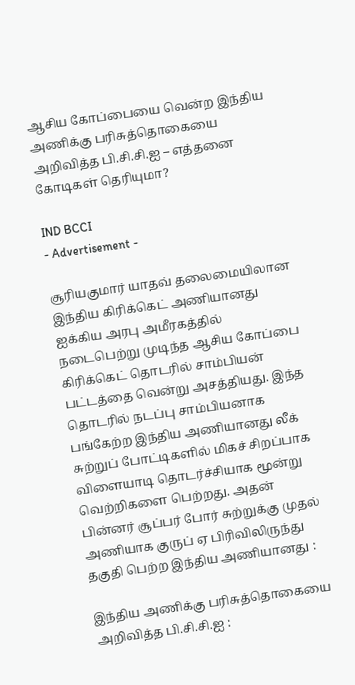ஆசிய கோப்பையை வென்ற இந்திய அணிக்கு பரிசுத்தொகையை அறிவித்த பி.சி.சி.ஐ – எத்தனை கோடிகள் தெரியுமா?

IND BCCI
- Advertisement -

சூரியகுமார் யாதவ் தலைமையிலான இந்திய கிரிக்கெட் அணியானது ஐக்கிய அரபு அமீரகத்தில் நடைபெற்று முடிந்த ஆசிய கோப்பை கிரிக்கெட் தொடரில் சாம்பியன் பட்டத்தை வென்று அசத்தியது. இந்த தொடரில் நடப்பு சாம்பியனாக பங்கேற்ற இந்திய அணியானது லீக் சுற்றுப் போட்டிகளில் மிகச் சிறப்பாக விளையாடி தொடர்ச்சியாக மூன்று வெற்றிகளை பெற்றது. அதன் பின்னர் சூப்பர் போர் சுற்றுக்கு முதல் அணியாக குருப் ஏ பிரிவிலிருந்து தகுதி பெற்ற இந்திய அணியானது :

இந்திய அணிக்கு பரிசுத்தொகையை அறிவித்த பி.சி.சி.ஐ :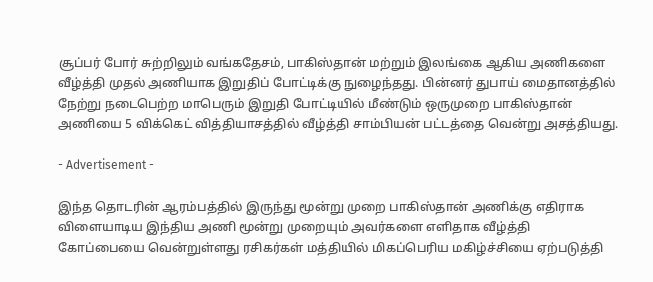சூப்பர் போர் சுற்றிலும் வங்கதேசம், பாகிஸ்தான் மற்றும் இலங்கை ஆகிய அணிகளை வீழ்த்தி முதல் அணியாக இறுதிப் போட்டிக்கு நுழைந்தது. பின்னர் துபாய் மைதானத்தில் நேற்று நடைபெற்ற மாபெரும் இறுதி போட்டியில் மீண்டும் ஒருமுறை பாகிஸ்தான் அணியை 5 விக்கெட் வித்தியாசத்தில் வீழ்த்தி சாம்பியன் பட்டத்தை வென்று அசத்தியது.

- Advertisement -

இந்த தொடரின் ஆரம்பத்தில் இருந்து மூன்று முறை பாகிஸ்தான் அணிக்கு எதிராக விளையாடிய இந்திய அணி மூன்று முறையும் அவர்களை எளிதாக வீழ்த்தி கோப்பையை வென்றுள்ளது ரசிகர்கள் மத்தியில் மிகப்பெரிய மகிழ்ச்சியை ஏற்படுத்தி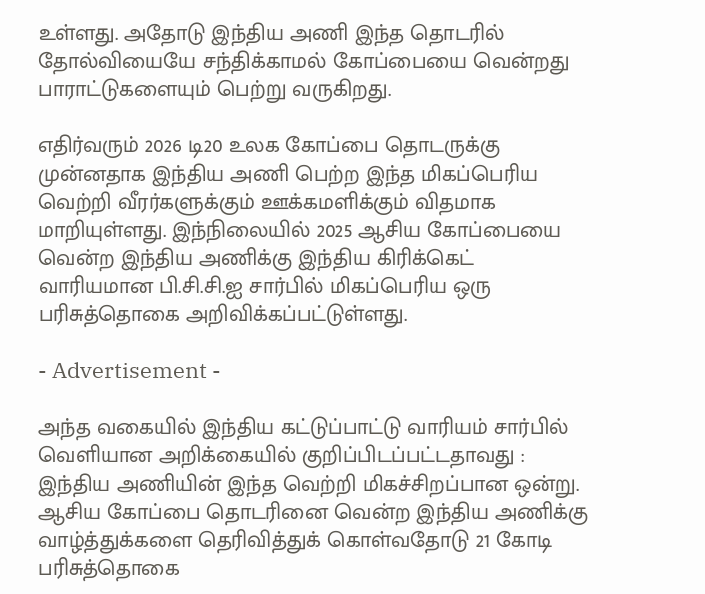உள்ளது. அதோடு இந்திய அணி இந்த தொடரில் தோல்வியையே சந்திக்காமல் கோப்பையை வென்றது பாராட்டுகளையும் பெற்று வருகிறது.

எதிர்வரும் 2026 டி20 உலக கோப்பை தொடருக்கு முன்னதாக இந்திய அணி பெற்ற இந்த மிகப்பெரிய வெற்றி வீரர்களுக்கும் ஊக்கமளிக்கும் விதமாக மாறியுள்ளது. இந்நிலையில் 2025 ஆசிய கோப்பையை வென்ற இந்திய அணிக்கு இந்திய கிரிக்கெட் வாரியமான பி.சி.சி.ஐ சார்பில் மிகப்பெரிய ஒரு பரிசுத்தொகை அறிவிக்கப்பட்டுள்ளது.

- Advertisement -

அந்த வகையில் இந்திய கட்டுப்பாட்டு வாரியம் சார்பில் வெளியான அறிக்கையில் குறிப்பிடப்பட்டதாவது : இந்திய அணியின் இந்த வெற்றி மிகச்சிறப்பான ஒன்று. ஆசிய கோப்பை தொடரினை வென்ற இந்திய அணிக்கு வாழ்த்துக்களை தெரிவித்துக் கொள்வதோடு 21 கோடி பரிசுத்தொகை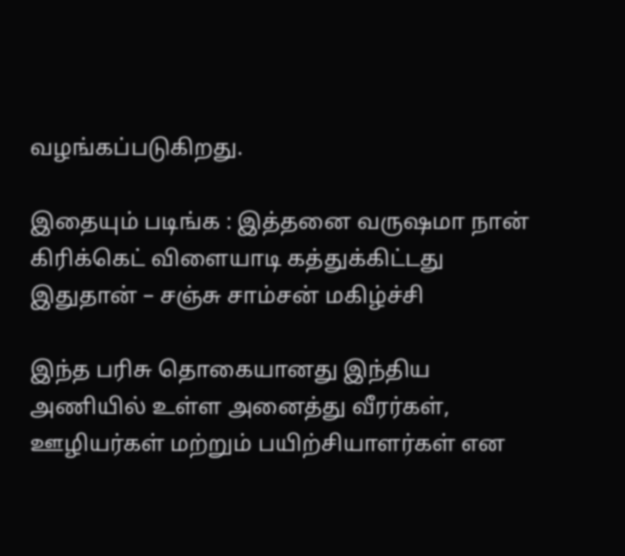வழங்கப்படுகிறது.

இதையும் படிங்க : இத்தனை வருஷமா நான் கிரிக்கெட் விளையாடி கத்துக்கிட்டது இதுதான் – சஞ்சு சாம்சன் மகிழ்ச்சி

இந்த பரிசு தொகையானது இந்திய அணியில் உள்ள அனைத்து வீரர்கள், ஊழியர்கள் மற்றும் பயிற்சியாளர்கள் என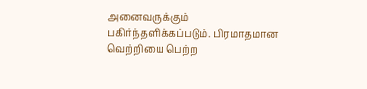அனைவருக்கும் பகிர்ந்தளிக்கப்படும். பிரமாதமான வெற்றியை பெற்ற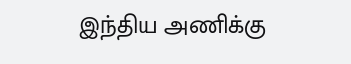இந்திய அணிக்கு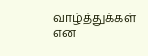வாழ்த்துக்கள் என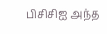பிசிசிஐ அந்த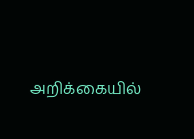அறிக்கையில்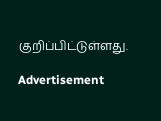குறிப்பிட்டுள்ளது.

Advertisement